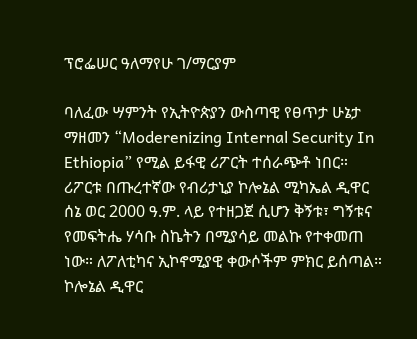ፕሮፌሠር ዓለማየሁ ገ/ማርያም

ባለፈው ሣምንት የኢትዮጵያን ውስጣዊ የፀጥታ ሁኔታ ማዘመን “Moderenizing Internal Security In Ethiopia” የሚል ይፋዊ ሪፖርት ተሰራጭቶ ነበር። ሪፖርቱ በጡረተኛው የብሪታኒያ ኮሎኔል ሚካኤል ዲዋር ሰኔ ወር 2000 ዓ.ም. ላይ የተዘጋጀ ሲሆን ቅኝቱ፣ ግኝቱና የመፍትሔ ሃሳቡ ስኬትን በሚያሳይ መልኩ የተቀመጠ ነው። ለፖለቲካና ኢኮኖሚያዊ ቀውሶችም ምክር ይሰጣል። ኮሎኔል ዲዋር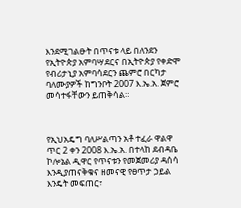እንደሚገልፁት በጥናቱ ላይ በለንደን የኢትዮጵያ አምባሣደርና በኢትዮጵያ የቀድሞ የብሪታኒያ አምባሳደርን ጨምሮ በርካታ ባለሙያዎች ከግንቦት 2007 እ.ኤ.አ. ጀምሮ መሳተፋቸውን ይጠቅሳል።



የኢህአዴግ ባለሥልጣን አቶ ተፈራ ዋልዋ ጥር 2 ቀን 2008 እ.ኤ.አ. በተላከ ደብዳቤ ኮሎኔል ዲዋር የጥናቱን የመጀመሪያ ዳሰሳ እንዲያጠናቅቁና ዘመናዊ የፀጥታ ኃይል እንዴት መፍጠር፣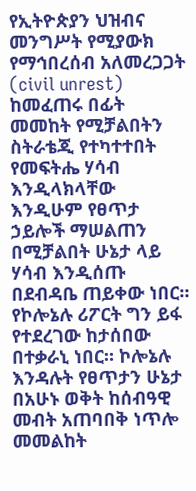የኢትዮጵያን ህዝብና መንግሥት የሚያውክ የማኅበረሰብ አለመረጋጋት (civil unrest) ከመፈጠሩ በፊት መመከት የሚቻልበትን ስትራቴጂ የተካተተበት የመፍትሔ ሃሳብ እንዲላክላቸው እንዲሁም የፀጥታ ኃይሎች ማሠልጠን በሚቻልበት ሁኔታ ላይ ሃሳብ እንዲሰጡ በደብዳቤ ጠይቀው ነበር። የኮሎኔሉ ሪፖርት ግን ይፋ የተደረገው ከታሰበው በተቃራኒ ነበር። ኮሎኔሉ እንዳሉት የፀጥታን ሁኔታ በአሁኑ ወቅት ከሰብዓዊ መብት አጠባበቅ ነጥሎ መመልከት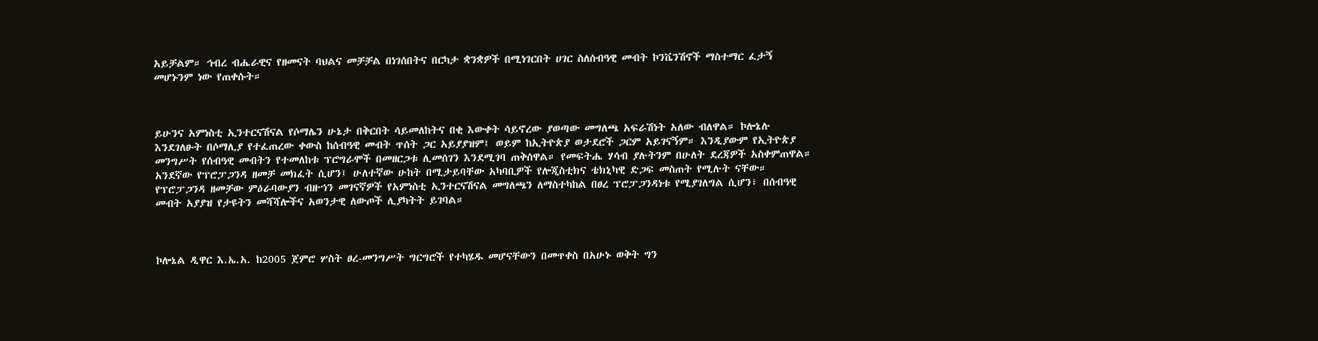አይቻልም። ኅብረ ብሔራዊና የዘመናት ባህልና መቻቻል በነገሰበትና በርካታ ቋንቋዎች በሚነገርበት ሀገር ስለሰብዓዊ መብት ኮንቬንሽኖች ማስተማር ፈታኝ መሆኑንም ነው የጠቀሱት።



ይሁንና አምነስቲ ኢንተርናሽናል የሶማሌን ሁኔታ በቅርበት ሳይመለከትና በቂ እውቀት ሳይኖረው ያወጣው መግለጫ አፍራሽነት አለው ብለዋል። ኮሎኔሉ እንደገለፁት በሶማሊያ የተፈጠረው ቀውስ ከሰብዓዊ መብት ጥሰት ጋር አይያያዝም፤ ወይም ከኢትዮጵያ ወታደሮች ጋርም አይገናኝም። እንዲያውም የኢትዮጵያ መንግሥት የሰብዓዊ መብትን የተመለከቱ ፕሮግራሞች በመዘርጋቱ ሊመሰገን እንደሚገባ ጠቅሰዋል። የመፍትሔ ሃሳብ ያሉትንም በሁለት ደረጃዎች አስቀምጠዋል። አንደኛው የፕሮፓጋንዳ ዘመቻ መክፈት ሲሆን፤ ሁለተኛው ሁከት በሚታይባቸው አካባቢዎች የሎጂስቲክና ቴክኒካዊ ድጋፍ መስጠት የሚሉት ናቸው። የፕሮፓጋንዳ ዘመቻው ምዕራባውያን ብዙኀን መገናኛዎች የአምነስቲ ኢንተርናሽናል መግለጫን ለማስተካከል በፀረ ፕሮፓጋንዳነቱ የሚያገለግል ሲሆን፣ በሰብዓዊ መብት አያያዝ የታዩትን መሻሻሎችና አወንታዊ ለውጦች ሊያካትት ይገባል።



ኮሎኔል ዲዋር እ.ኤ.አ. ከ2005 ጀምሮ ሦስት ፀረ-መንግሥት ግርግሮች የተካሄዱ መሆናቸውን በመጥቀስ በአሁኑ ወቅት ግን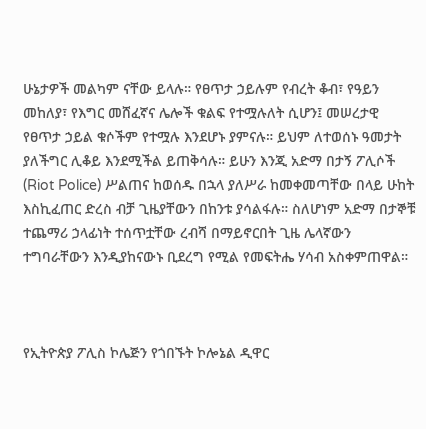ሁኔታዎች መልካም ናቸው ይላሉ። የፀጥታ ኃይሉም የብረት ቆብ፣ የዓይን መከለያ፣ የእግር መሸፈኛና ሌሎች ቁልፍ የተሟሉለት ሲሆን፤ መሠረታዊ የፀጥታ ኃይል ቁሶችም የተሟሉ እንደሆኑ ያምናሉ። ይህም ለተወሰኑ ዓመታት ያለችግር ሊቆይ እንደሚችል ይጠቅሳሉ። ይሁን እንጂ አድማ በታኝ ፖሊሶች (Riot Police) ሥልጠና ከወሰዱ በኋላ ያለሥራ ከመቀመጣቸው በላይ ሁከት እስኪፈጠር ድረስ ብቻ ጊዜያቸውን በከንቱ ያሳልፋሉ። ስለሆነም አድማ በታኞቹ ተጨማሪ ኃላፊነት ተሰጥቷቸው ረብሻ በማይኖርበት ጊዜ ሌላኛውን ተግባራቸውን እንዲያከናውኑ ቢደረግ የሚል የመፍትሔ ሃሳብ አስቀምጠዋል።



የኢትዮጵያ ፖሊስ ኮሌጅን የጎበኙት ኮሎኔል ዲዋር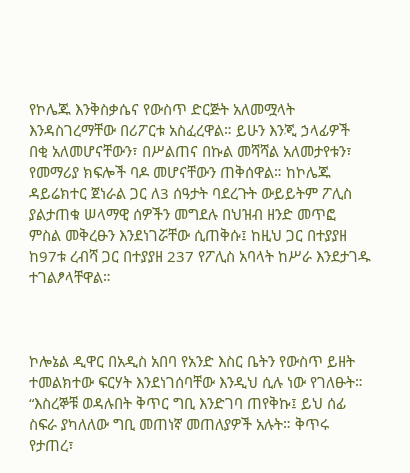የኮሌጁ እንቅስቃሴና የውስጥ ድርጅት አለመሟላት እንዳስገረማቸው በሪፖርቱ አስፈረዋል። ይሁን እንጂ ኃላፊዎች በቂ አለመሆናቸውን፣ በሥልጠና በኩል መሻሻል አለመታየቱን፣ የመማሪያ ክፍሎች ባዶ መሆናቸውን ጠቅሰዋል። ከኮሌጁ ዳይሬክተር ጀነራል ጋር ለ3 ሰዓታት ባደረጉት ውይይትም ፖሊስ ያልታጠቁ ሠላማዊ ሰዎችን መግደሉ በህዝብ ዘንድ መጥፎ ምስል መቅረፁን እንደነገሯቸው ሲጠቅሱ፤ ከዚህ ጋር በተያያዘ ከ97ቱ ረብሻ ጋር በተያያዘ 237 የፖሊስ አባላት ከሥራ እንደታገዱ ተገልፆላቸዋል።



ኮሎኔል ዲዋር በአዲስ አበባ የአንድ እስር ቤትን የውስጥ ይዘት ተመልክተው ፍርሃት እንደነገሰባቸው እንዲህ ሲሉ ነው የገለፁት። “እስረኞቹ ወዳሉበት ቅጥር ግቢ እንድገባ ጠየቅኩ፤ ይህ ሰፊ ስፍራ ያካለለው ግቢ መጠነኛ መጠለያዎች አሉት። ቅጥሩ የታጠረ፣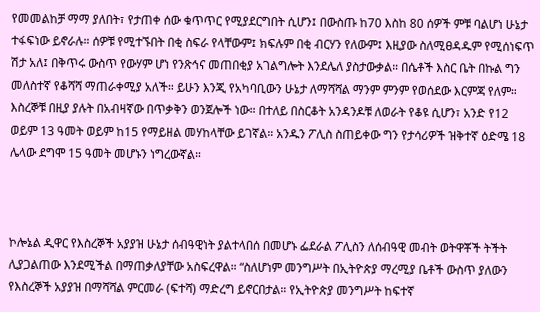የመመልከቻ ማማ ያለበት፣ የታጠቀ ሰው ቁጥጥር የሚያደርግበት ሲሆን፤ በውስጡ ከ70 እስከ 80 ሰዎች ምቹ ባልሆነ ሁኔታ ተፋፍነው ይኖራሉ። ሰዎቹ የሚተኙበት በቂ ስፍራ የላቸውም፤ ክፍሉም በቂ ብርሃን የለውም፤ እዚያው ስለሚፀዳዱም የሚሰነፍጥ ሽታ አለ፤ በቅጥሩ ውስጥ የውሃም ሆነ የንጽኅና መጠበቂያ አገልግሎት እንደሌለ ያስታውቃል። በሴቶች እስር ቤት በኩል ግን መለስተኛ የቆሻሻ ማጠራቀሚያ አለች። ይሁን እንጂ የአካባቢውን ሁኔታ ለማሻሻል ማንም ምንም የወሰደው እርምጃ የለም። እስረኞቹ በዚያ ያሉት በአብዛኛው በጥቃቅን ወንጀሎች ነው። በተለይ በስርቆት አንዳንዶቹ ለወራት የቆዩ ሲሆን፣ አንድ የ12 ወይም 13 ዓመት ወይም ከ15 የማይዘል መሃከላቸው ይገኛል። አንዱን ፖሊስ ስጠይቀው ግን የታሳሪዎች ዝቅተኛ ዕድሜ 18 ሌላው ደግሞ 15 ዓመት መሆኑን ነግረውኛል።



ኮሎኔል ዲዋር የእስረኞች አያያዝ ሁኔታ ሰብዓዊነት ያልተላበሰ በመሆኑ ፌደራል ፖሊስን ለሰብዓዊ መብት ወትዋቾች ትችት ሊያጋልጠው እንደሚችል በማጠቃለያቸው አስፍረዋል። “ስለሆነም መንግሥት በኢትዮጵያ ማረሚያ ቤቶች ውስጥ ያለውን የእስረኞች አያያዝ በማሻሻል ምርመራ (ፍተሻ) ማድረግ ይኖርበታል። የኢትዮጵያ መንግሥት ከፍተኛ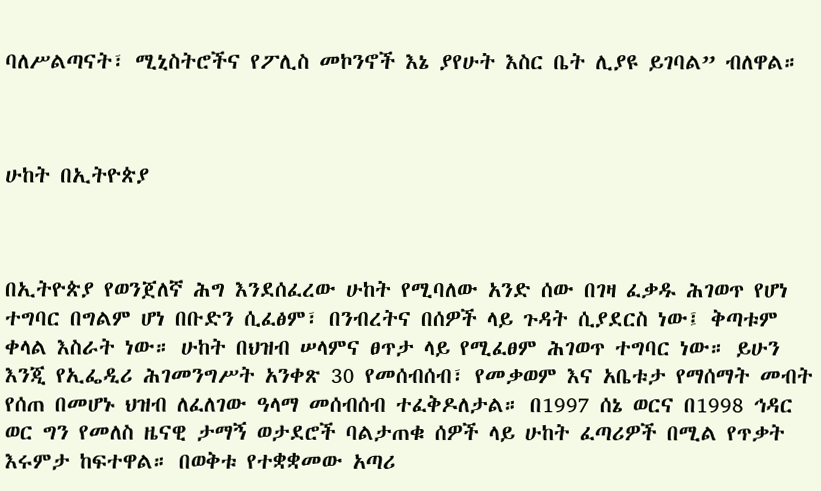ባለሥልጣናት፣ ሚኒስትሮችና የፖሊስ መኮንኖች እኔ ያየሁት እስር ቤት ሊያዩ ይገባል” ብለዋል።



ሁከት በኢትዮጵያ



በኢትዮጵያ የወንጀለኛ ሕግ እንደሰፈረው ሁከት የሚባለው አንድ ሰው በገዛ ፈቃዱ ሕገወጥ የሆነ ተግባር በግልም ሆነ በቡድን ሲፈፅም፣ በንብረትና በሰዎች ላይ ጉዳት ሲያደርስ ነው፤ ቅጣቱም ቀላል እስራት ነው። ሁከት በህዝብ ሠላምና ፀጥታ ላይ የሚፈፀም ሕገወጥ ተግባር ነው። ይሁን እንጂ የኢፌዲሪ ሕገመንግሥት አንቀጽ 30 የመሰብሰብ፣ የመቃወም እና አቤቱታ የማሰማት መብት የሰጠ በመሆኑ ህዝብ ለፈለገው ዓላማ መሰብሰብ ተፈቅዶለታል። በ1997 ሰኔ ወርና በ1998 ኅዳር ወር ግን የመለስ ዜናዊ ታማኝ ወታደሮች ባልታጠቁ ሰዎች ላይ ሁከት ፈጣሪዎች በሚል የጥቃት እሩምታ ከፍተዋል። በወቅቱ የተቋቋመው አጣሪ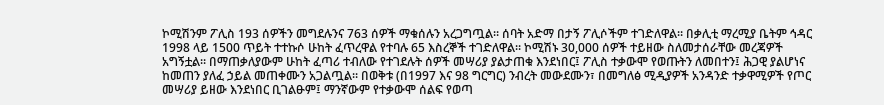ኮሚሽንም ፖሊስ 193 ሰዎችን መግደሉንና 763 ሰዎች ማቁሰሉን አረጋግጧል። ሰባት አድማ በታኝ ፖሊሶችም ተገድለዋል። በቃሊቲ ማረሚያ ቤትም ኅዳር 1998 ላይ 1500 ጥይት ተተኩሶ ሁከት ፈጥረዋል የተባሉ 65 እስረኞች ተገድለዋል። ኮሚሽኑ 30,000 ሰዎች ተይዘው ስለመታሰራቸው መረጃዎች አግኝቷል። በማጠቃለያውም ሁከት ፈጣሪ ተብለው የተገደሉት ሰዎች መሣሪያ ያልታጠቁ እንደነበር፤ ፖሊስ ተቃውሞ የወጡትን ለመበተን፤ ሕጋዊ ያልሆነና ከመጠን ያለፈ ኃይል መጠቀሙን አጋልጧል። በወቅቱ (በ1997 እና 98 ግርግር) ንብረት መውደሙን፣ በመግለፅ ሚዲያዎች አንዳንድ ተቃዋሚዎች የጦር መሣሪያ ይዘው እንደነበር ቢገልፁም፤ ማንኛውም የተቃውሞ ሰልፍ የወጣ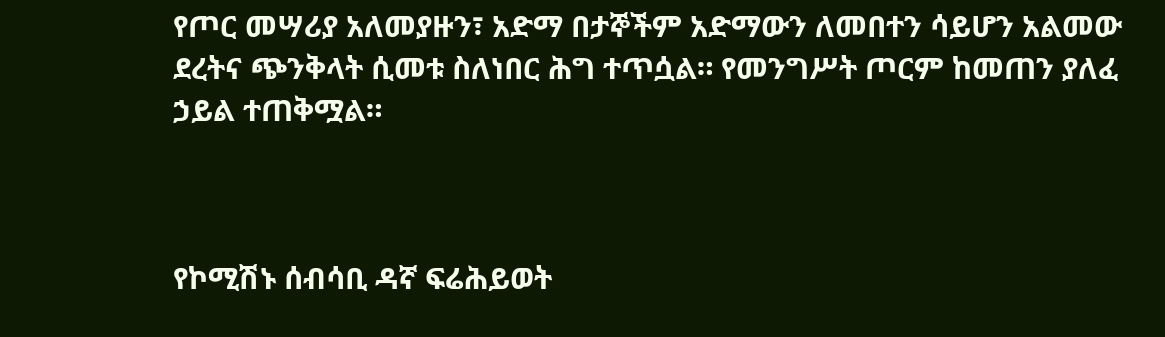የጦር መሣሪያ አለመያዙን፣ አድማ በታኞችም አድማውን ለመበተን ሳይሆን አልመው ደረትና ጭንቅላት ሲመቱ ስለነበር ሕግ ተጥሷል። የመንግሥት ጦርም ከመጠን ያለፈ ኃይል ተጠቅሟል።



የኮሚሽኑ ሰብሳቢ ዳኛ ፍሬሕይወት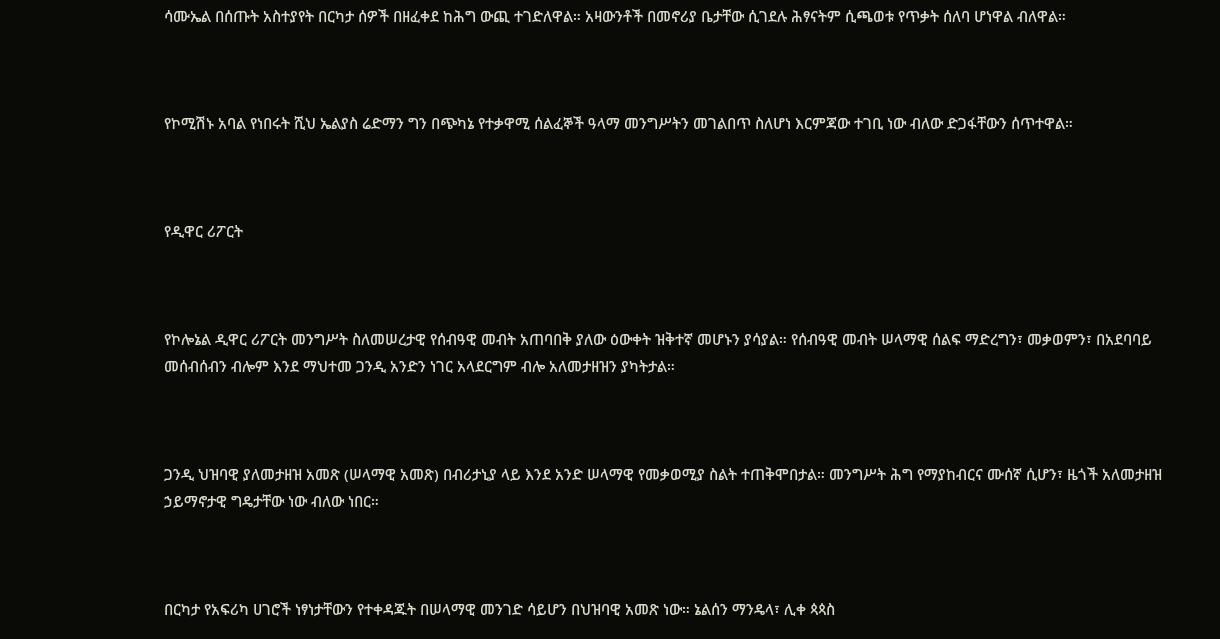ሳሙኤል በሰጡት አስተያየት በርካታ ሰዎች በዘፈቀደ ከሕግ ውጪ ተገድለዋል። አዛውንቶች በመኖሪያ ቤታቸው ሲገደሉ ሕፃናትም ሲጫወቱ የጥቃት ሰለባ ሆነዋል ብለዋል።



የኮሚሽኑ አባል የነበሩት ሺህ ኤልያስ ሬድማን ግን በጭካኔ የተቃዋሚ ሰልፈኞች ዓላማ መንግሥትን መገልበጥ ስለሆነ እርምጃው ተገቢ ነው ብለው ድጋፋቸውን ሰጥተዋል።



የዲዋር ሪፖርት



የኮሎኔል ዲዋር ሪፖርት መንግሥት ስለመሠረታዊ የሰብዓዊ መብት አጠባበቅ ያለው ዕውቀት ዝቅተኛ መሆኑን ያሳያል። የሰብዓዊ መብት ሠላማዊ ሰልፍ ማድረግን፣ መቃወምን፣ በአደባባይ መሰብሰብን ብሎም እንደ ማህተመ ጋንዲ አንድን ነገር አላደርግም ብሎ አለመታዘዝን ያካትታል።



ጋንዲ ህዝባዊ ያለመታዘዝ አመጽ (ሠላማዊ አመጽ) በብሪታኒያ ላይ እንደ አንድ ሠላማዊ የመቃወሚያ ስልት ተጠቅሞበታል። መንግሥት ሕግ የማያከብርና ሙሰኛ ሲሆን፣ ዜጎች አለመታዘዝ ኃይማኖታዊ ግዴታቸው ነው ብለው ነበር።



በርካታ የአፍሪካ ሀገሮች ነፃነታቸውን የተቀዳጁት በሠላማዊ መንገድ ሳይሆን በህዝባዊ አመጽ ነው። ኔልሰን ማንዴላ፣ ሊቀ ጳጳስ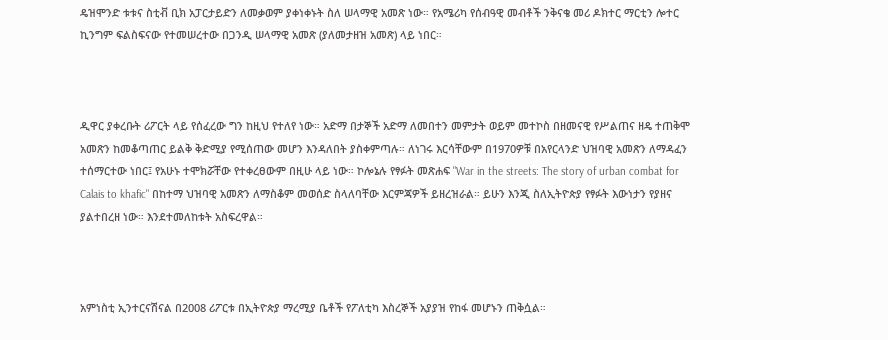ዴዝሞንድ ቱቱና ስቲቭ ቢክ አፓርታይድን ለመቃወም ያቀነቀኑት ስለ ሠላማዊ አመጽ ነው። የአሜሪካ የሰብዓዊ መብቶች ንቅናቄ መሪ ዶክተር ማርቲን ሎተር ኪንግም ፍልስፍናው የተመሠረተው በጋንዲ ሠላማዊ አመጽ (ያለመታዘዝ አመጽ) ላይ ነበር።



ዲዋር ያቀረቡት ሪፖርት ላይ የሰፈረው ግን ከዚህ የተለየ ነው። አድማ በታኞች አድማ ለመበተን መምታት ወይም መተኮስ በዘመናዊ የሥልጠና ዘዴ ተጠቅሞ አመጽን ከመቆጣጠር ይልቅ ቅድሚያ የሚሰጠው መሆን እንዳለበት ያስቀምጣሉ። ለነገሩ እርሳቸውም በ1970ዎቹ በአየርላንድ ህዝባዊ አመጽን ለማዳፈን ተሰማርተው ነበር፤ የአሁኑ ተሞክሯቸው የተቀረፀውም በዚሁ ላይ ነው። ኮሎኔሉ የፃፉት መጽሐፍ "War in the streets: The story of urban combat for Calais to khafic" በከተማ ህዝባዊ አመጽን ለማስቆም መወሰድ ስላለባቸው እርምጃዎች ይዘረዝራል። ይሁን እንጂ ስለኢትዮጵያ የፃፉት እውነታን የያዘና ያልተበረዘ ነው። እንደተመለከቱት አስፍረዋል።



አምነስቲ ኢንተርናሽናል በ2008 ሪፖርቱ በኢትዮጵያ ማረሚያ ቤቶች የፖለቲካ እስረኞች አያያዝ የከፋ መሆኑን ጠቅሷል።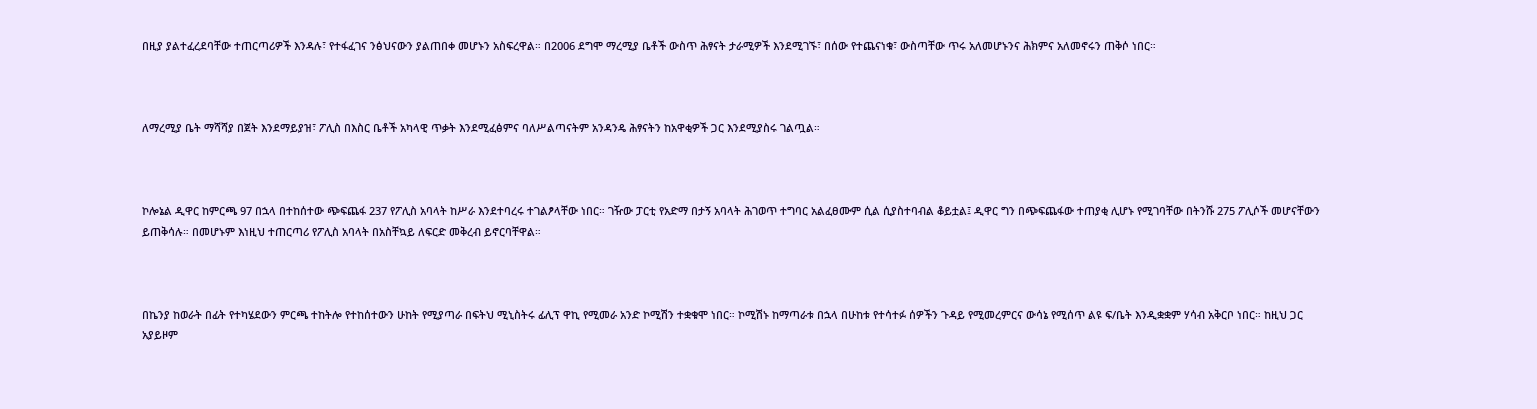በዚያ ያልተፈረደባቸው ተጠርጣሪዎች እንዳሉ፣ የተፋፈገና ንፅህናውን ያልጠበቀ መሆኑን አስፍረዋል። በ2006 ደግሞ ማረሚያ ቤቶች ውስጥ ሕፃናት ታራሚዎች እንደሚገኙ፣ በሰው የተጨናነቁ፣ ውስጣቸው ጥሩ አለመሆኑንና ሕክምና አለመኖሩን ጠቅሶ ነበር።



ለማረሚያ ቤት ማሻሻያ በጀት እንደማይያዝ፣ ፖሊስ በእስር ቤቶች አካላዊ ጥቃት እንደሚፈፅምና ባለሥልጣናትም አንዳንዴ ሕፃናትን ከአዋቂዎች ጋር እንደሚያስሩ ገልጧል።



ኮሎኔል ዲዋር ከምርጫ 97 በኋላ በተከሰተው ጭፍጨፋ 237 የፖሊስ አባላት ከሥራ እንደተባረሩ ተገልፆላቸው ነበር። ገዥው ፓርቲ የአድማ በታኝ አባላት ሕገወጥ ተግባር አልፈፀሙም ሲል ሲያስተባብል ቆይቷል፤ ዲዋር ግን በጭፍጨፋው ተጠያቂ ሊሆኑ የሚገባቸው በትንሹ 275 ፖሊሶች መሆናቸውን ይጠቅሳሉ። በመሆኑም እነዚህ ተጠርጣሪ የፖሊስ አባላት በአስቸኳይ ለፍርድ መቅረብ ይኖርባቸዋል።



በኬንያ ከወራት በፊት የተካሄደውን ምርጫ ተከትሎ የተከሰተውን ሁከት የሚያጣራ በፍትህ ሚኒስትሩ ፊሊፕ ዋኪ የሚመራ አንድ ኮሚሽን ተቋቁሞ ነበር። ኮሚሽኑ ከማጣራቱ በኋላ በሁከቱ የተሳተፉ ሰዎችን ጉዳይ የሚመረምርና ውሳኔ የሚሰጥ ልዩ ፍ/ቤት እንዲቋቋም ሃሳብ አቅርቦ ነበር። ከዚህ ጋር አያይዞም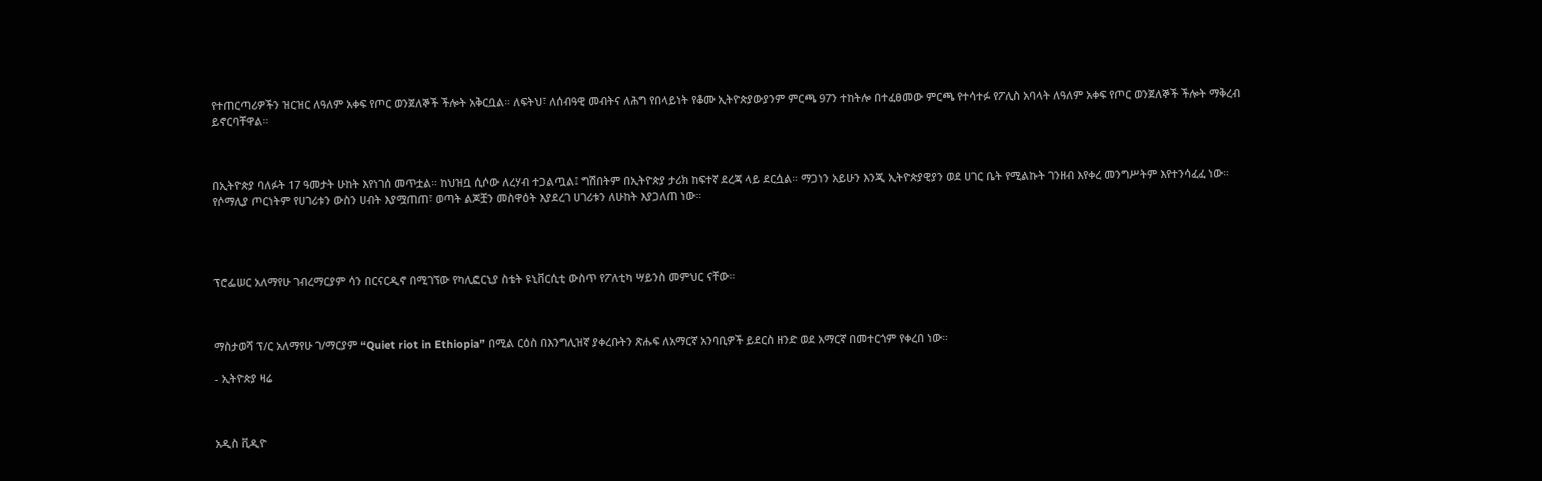የተጠርጣሪዎችን ዝርዝር ለዓለም አቀፍ የጦር ወንጀለኞች ችሎት አቅርቧል። ለፍትህ፣ ለሰብዓዊ መብትና ለሕግ የበላይነት የቆሙ ኢትዮጵያውያንም ምርጫ 97ን ተከትሎ በተፈፀመው ምርጫ የተሳተፉ የፖሊስ አባላት ለዓለም አቀፍ የጦር ወንጀለኞች ችሎት ማቅረብ ይኖርባቸዋል።



በኢትዮጵያ ባለፉት 17 ዓመታት ሁከት እየነገሰ መጥቷል። ከህዝቧ ሲሶው ለረሃብ ተጋልጧል፤ ግሽበትም በኢትዮጵያ ታሪክ ከፍተኛ ደረጃ ላይ ደርሷል። ማጋነን አይሁን እንጂ ኢትዮጵያዊያን ወደ ሀገር ቤት የሚልኩት ገንዘብ እየቀረ መንግሥትም እየተንሳፈፈ ነው። የሶማሊያ ጦርነትም የሀገሪቱን ውስን ሀብት እያሟጠጠ፣ ወጣት ልጆቿን መስዋዕት እያደረገ ሀገሪቱን ለሁከት እያጋለጠ ነው።




ፕሮፌሠር አለማየሁ ገብረማርያም ሳን በርናርዲኖ በሚገኘው የካሊፎርኒያ ስቴት ዩኒቨርሲቲ ውስጥ የፖለቲካ ሣይንስ መምህር ናቸው።



ማስታወሻ ፕ/ር አለማየሁ ገ/ማርያም “Quiet riot in Ethiopia” በሚል ርዕስ በእንግሊዝኛ ያቀረቡትን ጽሑፍ ለአማርኛ አንባቢዎች ይደርስ ዘንድ ወደ አማርኛ በመተርጎም የቀረበ ነው።

- ኢትዮጵያ ዛሬ



አዲስ ቪዲዮ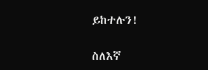ይከተሉን!

ስለእኛ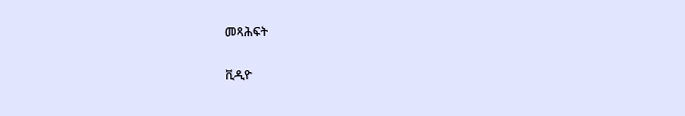መጻሕፍት

ቪዲዮ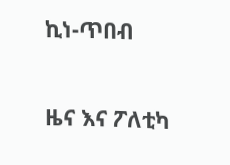ኪነ-ጥበብ

ዜና እና ፖለቲካ